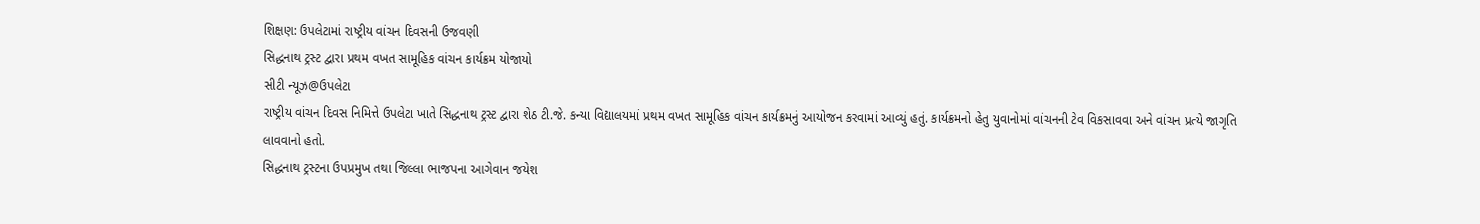શિક્ષણ: ઉપલેટામાં રાષ્ટ્રીય વાંચન દિવસની ઉજવણી
સિદ્ધનાથ ટ્રસ્ટ દ્વારા પ્રથમ વખત સામૂહિક વાંચન કાર્યક્રમ યોજાયો
સીટી ન્યૂઝ@ઉપલેટા
રાષ્ટ્રીય વાંચન દિવસ નિમિત્તે ઉપલેટા ખાતે સિદ્ધનાથ ટ્રસ્ટ દ્વારા શેઠ ટી.જે. કન્યા વિદ્યાલયમાં પ્રથમ વખત સામૂહિક વાંચન કાર્યક્રમનું આયોજન કરવામાં આવ્યું હતું. કાર્યક્રમનો હેતુ યુવાનોમાં વાંચનની ટેવ વિકસાવવા અને વાંચન પ્રત્યે જાગૃતિ લાવવાનો હતો.
સિદ્ધનાથ ટ્રસ્ટના ઉપપ્રમુખ તથા જિલ્લા ભાજપના આગેવાન જયેશ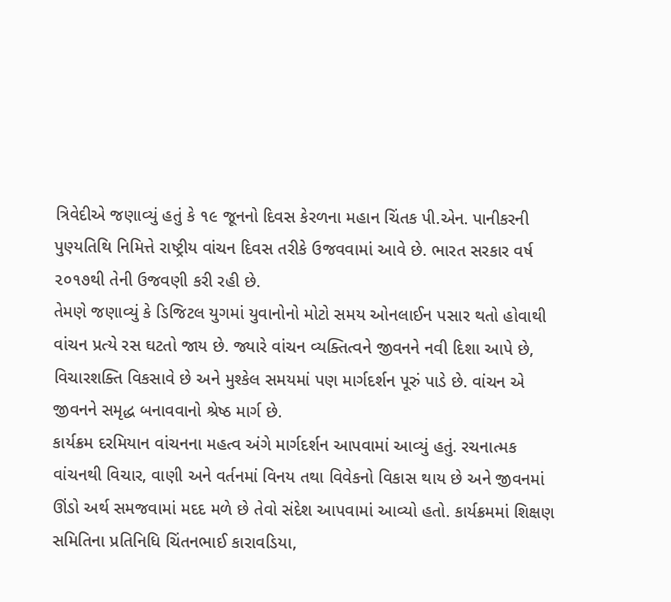ત્રિવેદીએ જણાવ્યું હતું કે ૧૯ જૂનનો દિવસ કેરળના મહાન ચિંતક પી.એન. પાનીકરની પુણ્યતિથિ નિમિત્તે રાષ્ટ્રીય વાંચન દિવસ તરીકે ઉજવવામાં આવે છે. ભારત સરકાર વર્ષ ૨૦૧૭થી તેની ઉજવણી કરી રહી છે.
તેમણે જણાવ્યું કે ડિજિટલ યુગમાં યુવાનોનો મોટો સમય ઓનલાઈન પસાર થતો હોવાથી વાંચન પ્રત્યે રસ ઘટતો જાય છે. જ્યારે વાંચન વ્યક્તિત્વને જીવનને નવી દિશા આપે છે, વિચારશક્તિ વિકસાવે છે અને મુશ્કેલ સમયમાં પણ માર્ગદર્શન પૂરું પાડે છે. વાંચન એ જીવનને સમૃદ્ધ બનાવવાનો શ્રેષ્ઠ માર્ગ છે.
કાર્યક્રમ દરમિયાન વાંચનના મહત્વ અંગે માર્ગદર્શન આપવામાં આવ્યું હતું. રચનાત્મક વાંચનથી વિચાર, વાણી અને વર્તનમાં વિનય તથા વિવેકનો વિકાસ થાય છે અને જીવનમાં ઊંડો અર્થ સમજવામાં મદદ મળે છે તેવો સંદેશ આપવામાં આવ્યો હતો. કાર્યક્રમમાં શિક્ષણ સમિતિના પ્રતિનિધિ ચિંતનભાઈ કારાવડિયા,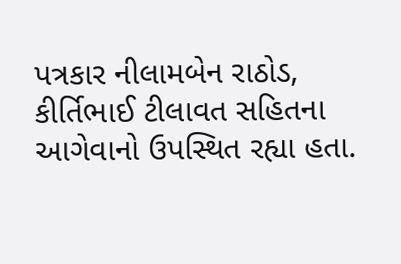પત્રકાર નીલામબેન રાઠોડ, કીર્તિભાઈ ટીલાવત સહિતના આગેવાનો ઉપસ્થિત રહ્યા હતા.